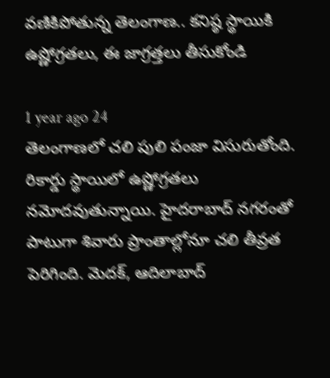వణికిపోతున్న తెలంగాణ.. కనిష్ఠ స్థాయికి ఉష్ణోగ్రతలు, ఈ జాగ్రత్తలు తీసుకోండి

1 year ago 24
తెలంగాణలో చలి పులి పంజా విసురుతోంది. రికార్డు స్థాయిలో ఉష్ణోగ్రతలు నమోదవుతున్నాయి. హైదరాబాద్ నగరంతో పాటుగా శివారు ప్రాంతాల్లోనూ చలి తీవ్రత పెరిగింది. మెదక్, ఆదిలాబాద్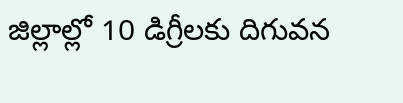జిల్లాల్లో 10 డిగ్రీలకు దిగువన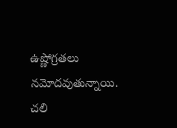ఉష్ణోగ్రతలు నమోదవుతున్నాయి. చలి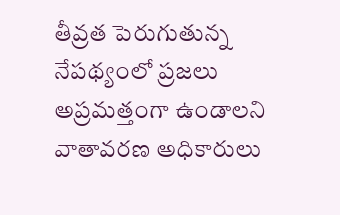తీవ్రత పెరుగుతున్న నేపథ్యంలో ప్రజలు అప్రమత్తంగా ఉండాలని వాతావరణ అధికారులు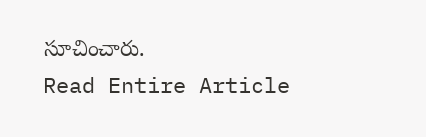సూచించారు.
Read Entire Article